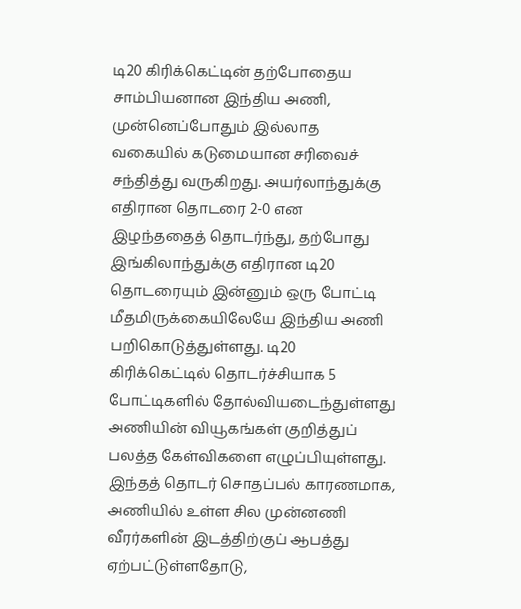டி20 கிரிக்கெட்டின் தற்போதைய சாம்பியனான இந்திய அணி, முன்னெப்போதும் இல்லாத வகையில் கடுமையான சரிவைச் சந்தித்து வருகிறது. அயர்லாந்துக்கு எதிரான தொடரை 2-0 என இழந்ததைத் தொடர்ந்து, தற்போது இங்கிலாந்துக்கு எதிரான டி20 தொடரையும் இன்னும் ஒரு போட்டி மீதமிருக்கையிலேயே இந்திய அணி பறிகொடுத்துள்ளது. டி20 கிரிக்கெட்டில் தொடர்ச்சியாக 5 போட்டிகளில் தோல்வியடைந்துள்ளது அணியின் வியூகங்கள் குறித்துப் பலத்த கேள்விகளை எழுப்பியுள்ளது. இந்தத் தொடர் சொதப்பல் காரணமாக, அணியில் உள்ள சில முன்னணி வீரர்களின் இடத்திற்குப் ஆபத்து ஏற்பட்டுள்ளதோடு,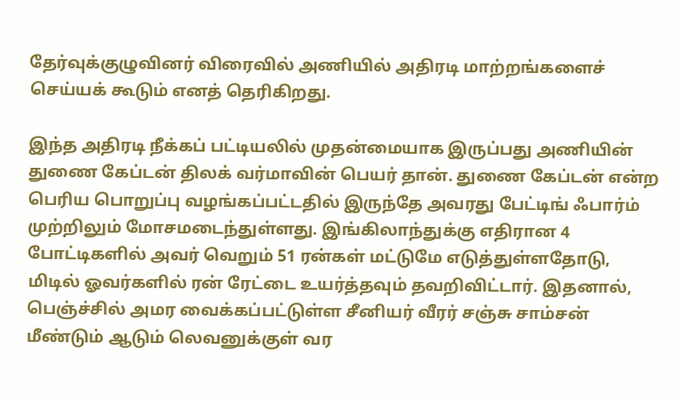தேர்வுக்குழுவினர் விரைவில் அணியில் அதிரடி மாற்றங்களைச் செய்யக் கூடும் எனத் தெரிகிறது.

இந்த அதிரடி நீக்கப் பட்டியலில் முதன்மையாக இருப்பது அணியின் துணை கேப்டன் திலக் வர்மாவின் பெயர் தான். துணை கேப்டன் என்ற பெரிய பொறுப்பு வழங்கப்பட்டதில் இருந்தே அவரது பேட்டிங் ஃபார்ம் முற்றிலும் மோசமடைந்துள்ளது. இங்கிலாந்துக்கு எதிரான 4 போட்டிகளில் அவர் வெறும் 51 ரன்கள் மட்டுமே எடுத்துள்ளதோடு, மிடில் ஓவர்களில் ரன் ரேட்டை உயர்த்தவும் தவறிவிட்டார். இதனால், பெஞ்ச்சில் அமர வைக்கப்பட்டுள்ள சீனியர் வீரர் சஞ்சு சாம்சன் மீண்டும் ஆடும் லெவனுக்குள் வர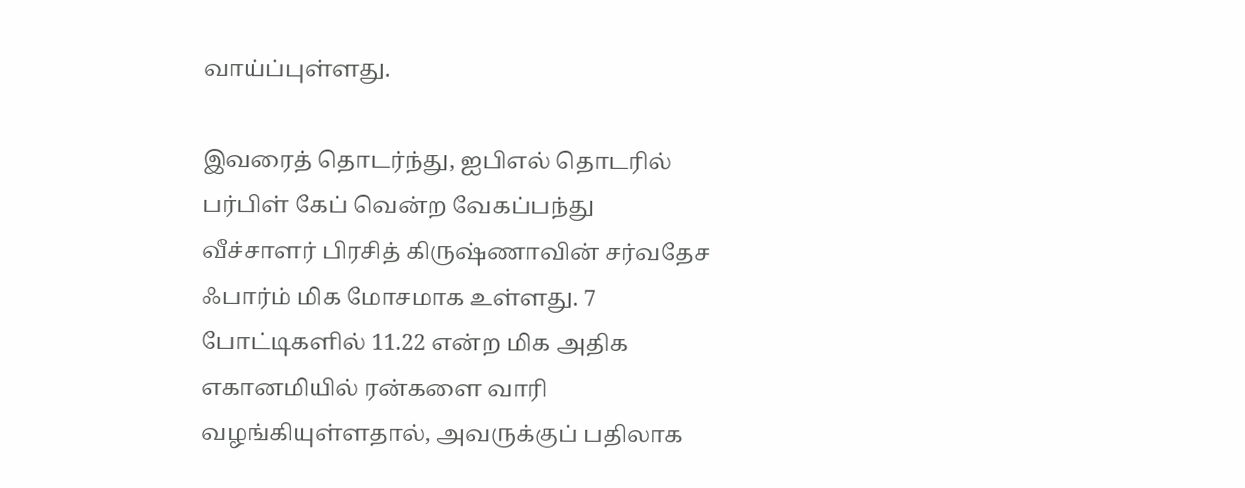வாய்ப்புள்ளது.

இவரைத் தொடர்ந்து, ஐபிஎல் தொடரில் பர்பிள் கேப் வென்ற வேகப்பந்து வீச்சாளர் பிரசித் கிருஷ்ணாவின் சர்வதேச ஃபார்ம் மிக மோசமாக உள்ளது. 7 போட்டிகளில் 11.22 என்ற மிக அதிக எகானமியில் ரன்களை வாரி வழங்கியுள்ளதால், அவருக்குப் பதிலாக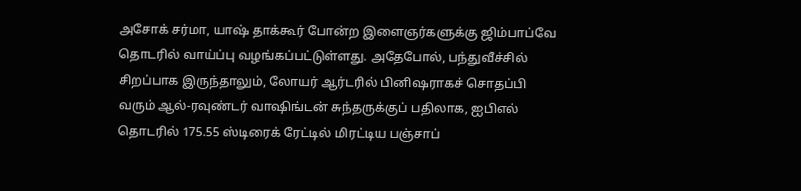அசோக் சர்மா, யாஷ் தாக்கூர் போன்ற இளைஞர்களுக்கு ஜிம்பாப்வே தொடரில் வாய்ப்பு வழங்கப்பட்டுள்ளது. அதேபோல், பந்துவீச்சில் சிறப்பாக இருந்தாலும், லோயர் ஆர்டரில் பினிஷராகச் சொதப்பி வரும் ஆல்-ரவுண்டர் வாஷிங்டன் சுந்தருக்குப் பதிலாக, ஐபிஎல் தொடரில் 175.55 ஸ்டிரைக் ரேட்டில் மிரட்டிய பஞ்சாப்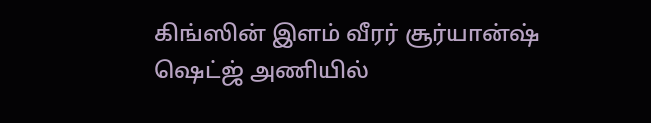கிங்ஸின் இளம் வீரர் சூர்யான்ஷ் ஷெட்ஜ் அணியில்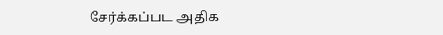சேர்க்கப்பட அதிக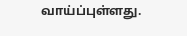வாய்ப்புள்ளது.